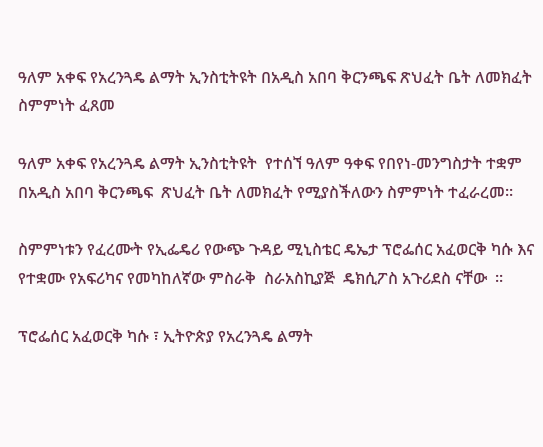ዓለም አቀፍ የአረንጓዴ ልማት ኢንስቲትዩት በአዲስ አበባ ቅርንጫፍ ጽህፈት ቤት ለመክፈት ስምምነት ፈጸመ

ዓለም አቀፍ የአረንጓዴ ልማት ኢንስቲትዩት  የተሰኘ ዓለም ዓቀፍ የበየነ-መንግስታት ተቋም በአዲስ አበባ ቅርንጫፍ  ጽህፈት ቤት ለመክፈት የሚያስችለውን ስምምነት ተፈራረመ፡፡

ስምምነቱን የፈረሙት የኢፌዴሪ የውጭ ጉዳይ ሚኒስቴር ዴኤታ ፕሮፌሰር አፈወርቅ ካሱ እና የተቋሙ የአፍሪካና የመካከለኛው ምስራቅ  ስራአስኪያጅ  ዴክሲፖስ አጉሪደስ ናቸው  ፡፡

ፕሮፌሰር አፈወርቅ ካሱ ፣ ኢትዮጵያ የአረንጓዴ ልማት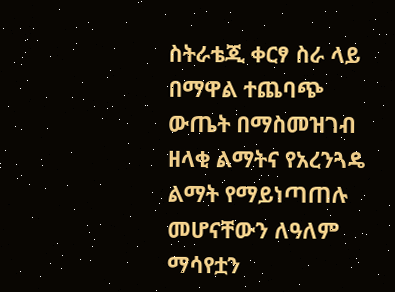ስትራቴጂ ቀርፃ ስራ ላይ በማዋል ተጨባጭ ውጤት በማስመዝገብ ዘላቂ ልማትና የአረንጓዴ ልማት የማይነጣጠሉ መሆናቸውን ለዓለም ማሳየቷን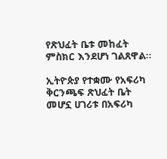የጽህፈት ቤቱ መከፈት ምስክር እንደሆነ ገልጸዋል፡፡

ኢትዮጵያ የተቋሙ የአፍሪካ ቅርንጫፍ ጽህፈት ቤት መሆኗ ሀገሪቱ በአፍሪካ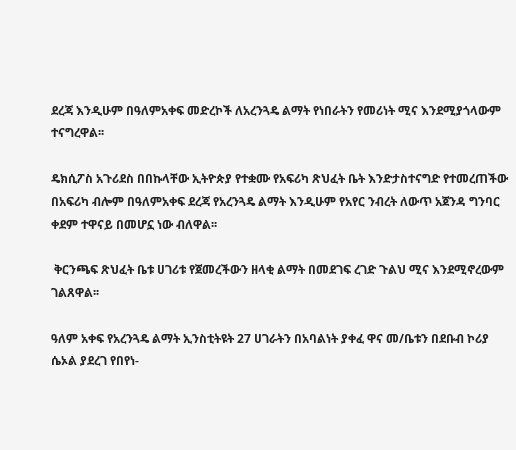ደረጃ እንዲሁም በዓለምአቀፍ መድረኮች ለአረንጓዴ ልማት የነበራትን የመሪነት ሚና እንደሚያጎላውም ተናግረዋል፡፡

ዴክሲፖስ አጉሪደስ በበኩላቸው ኢትዮጵያ የተቋሙ የአፍሪካ ጽህፈት ቤት እንድታስተናግድ የተመረጠችው በአፍሪካ ብሎም በዓለምአቀፍ ደረጃ የአረንጓዴ ልማት እንዲሁም የአየር ንብረት ለውጥ አጀንዳ ግንባር ቀደም ተዋናይ በመሆኗ ነው ብለዋል፡፡

 ቅርንጫፍ ጽህፈት ቤቱ ሀገሪቱ የጀመረችውን ዘላቂ ልማት በመደገፍ ረገድ ጉልህ ሚና እንደሚኖረውም ገልጸዋል፡፡

ዓለም አቀፍ የአረንጓዴ ልማት ኢንስቲትዩት 27 ሀገራትን በአባልነት ያቀፈ ዋና መ/ቤቱን በደቡብ ኮሪያ ሴኦል ያደረገ የበየነ-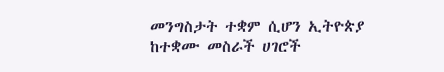መንግስታት ተቋም ሲሆን ኢትዮጵያ ከተቋሙ መስራች ሀገሮች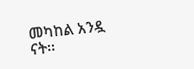መካከል አንዷ ናት፡፡